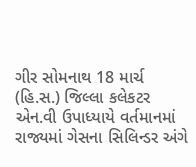ગીર સોમનાથ 18 માર્ચ (હિ.સ.) જિલ્લા કલેકટર એન.વી ઉપાધ્યાયે વર્તમાનમાં રાજ્યમાં ગેસના સિલિન્ડર અંગે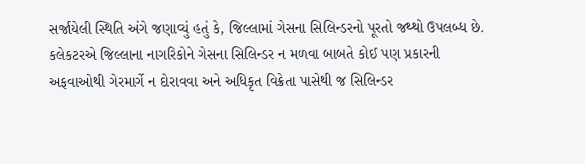સર્જાયેલી સ્થિતિ અંગે જણાવ્યું હતું કે, જિલ્લામાં ગેસના સિલિન્ડરનો પૂરતો જથ્થો ઉપલબ્ધ છે.
કલેકટરએ જિલ્લાના નાગરિકોને ગેસના સિલિન્ડર ન મળવા બાબતે કોઈ પણ પ્રકારની અફવાઓથી ગેરમાર્ગે ન દોરાવવા અને અધિકૃત વિક્રેતા પાસેથી જ સિલિન્ડર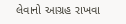લેવાનો આગ્રહ રાખવા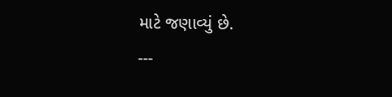માટે જણાવ્યું છે.
---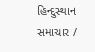હિન્દુસ્થાન સમાચાર /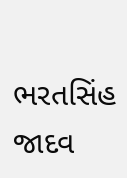ભરતસિંહ જાદવ